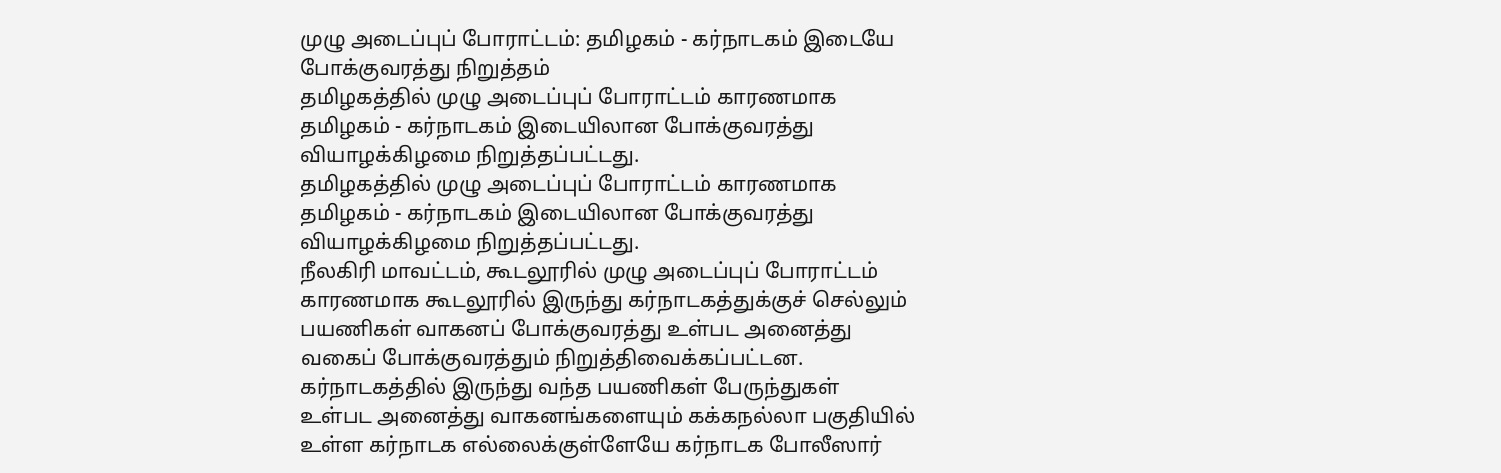முழு அடைப்புப் போராட்டம்: தமிழகம் - கர்நாடகம் இடையே போக்குவரத்து நிறுத்தம்
தமிழகத்தில் முழு அடைப்புப் போராட்டம் காரணமாக தமிழகம் - கர்நாடகம் இடையிலான போக்குவரத்து வியாழக்கிழமை நிறுத்தப்பட்டது.
தமிழகத்தில் முழு அடைப்புப் போராட்டம் காரணமாக தமிழகம் - கர்நாடகம் இடையிலான போக்குவரத்து வியாழக்கிழமை நிறுத்தப்பட்டது.
நீலகிரி மாவட்டம், கூடலூரில் முழு அடைப்புப் போராட்டம் காரணமாக கூடலூரில் இருந்து கர்நாடகத்துக்குச் செல்லும் பயணிகள் வாகனப் போக்குவரத்து உள்பட அனைத்து வகைப் போக்குவரத்தும் நிறுத்திவைக்கப்பட்டன.
கர்நாடகத்தில் இருந்து வந்த பயணிகள் பேருந்துகள் உள்பட அனைத்து வாகனங்களையும் கக்கநல்லா பகுதியில் உள்ள கர்நாடக எல்லைக்குள்ளேயே கர்நாடக போலீஸார்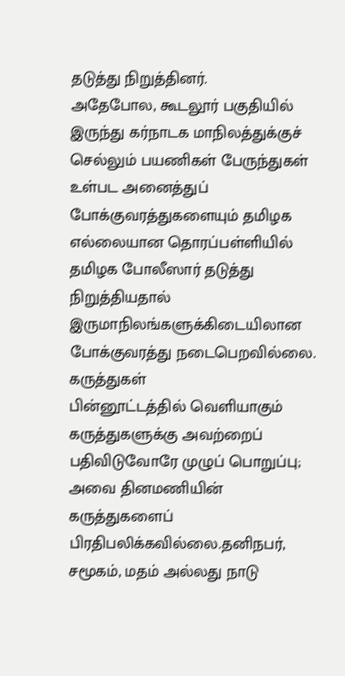தடுத்து நிறுத்தினர்.
அதேபோல, கூடலூர் பகுதியில் இருந்து கர்நாடக மாநிலத்துக்குச் செல்லும் பயணிகள் பேருந்துகள் உள்பட அனைத்துப் போக்குவரத்துகளையும் தமிழக எல்லையான தொரப்பள்ளியில் தமிழக போலீஸார் தடுத்து நிறுத்தியதால் இருமாநிலங்களுக்கிடையிலான போக்குவரத்து நடைபெறவில்லை.
கருத்துகள்
பின்னூட்டத்தில் வெளியாகும் கருத்துகளுக்கு அவற்றைப் பதிவிடுவோரே முழுப் பொறுப்பு; அவை தினமணியின் கருத்துகளைப் பிரதிபலிக்கவில்லை.தனிநபர், சமூகம், மதம் அல்லது நாடு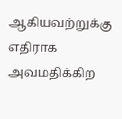ஆகியவற்றுக்கு எதிராக அவமதிக்கிற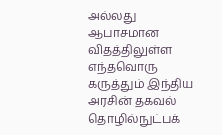அல்லது ஆபாசமான விதத்திலுள்ள எந்தவொரு கருத்தும் இந்திய அரசின் தகவல் தொழில்நுட்பக்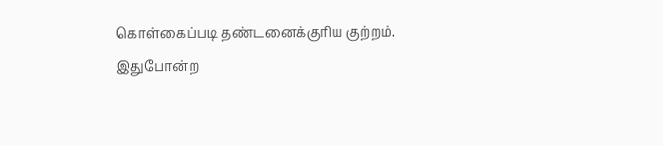கொள்கைப்படி தண்டனைக்குரிய குற்றம். இதுபோன்ற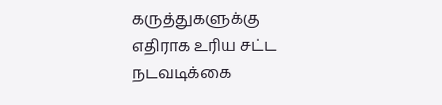கருத்துகளுக்கு எதிராக உரிய சட்ட நடவடிக்கை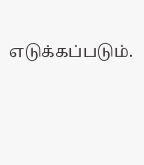எடுக்கப்படும்.